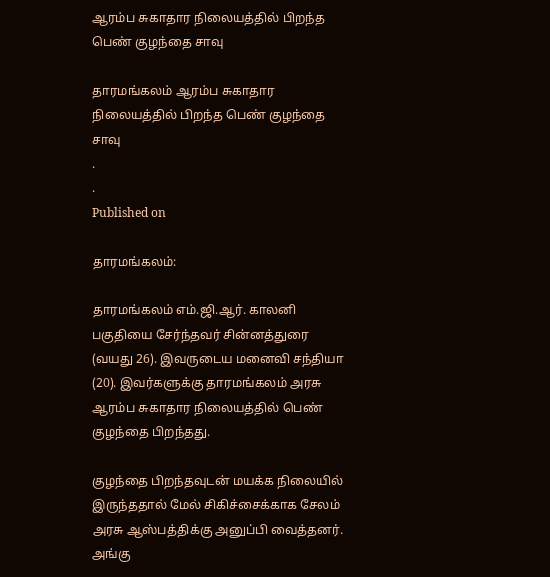ஆரம்ப சுகாதார நிலையத்தில் பிறந்த பெண் குழந்தை சாவு

தாரமங்கலம் ஆரம்ப சுகாதார நிலையத்தில் பிறந்த பெண் குழந்தை சாவு
.
.
Published on

தாரமங்கலம்:

தாரமங்கலம் எம்.ஜி.ஆர். காலனி பகுதியை சேர்ந்தவர் சின்னத்துரை (வயது 26). இவருடைய மனைவி சந்தியா (20). இவர்களுக்கு தாரமங்கலம் அரசு ஆரம்ப சுகாதார நிலையத்தில் பெண் குழந்தை பிறந்தது.

குழந்தை பிறந்தவுடன் மயக்க நிலையில் இருந்ததால் மேல் சிகிச்சைக்காக சேலம் அரசு ஆஸ்பத்திக்கு அனுப்பி வைத்தனர். அங்கு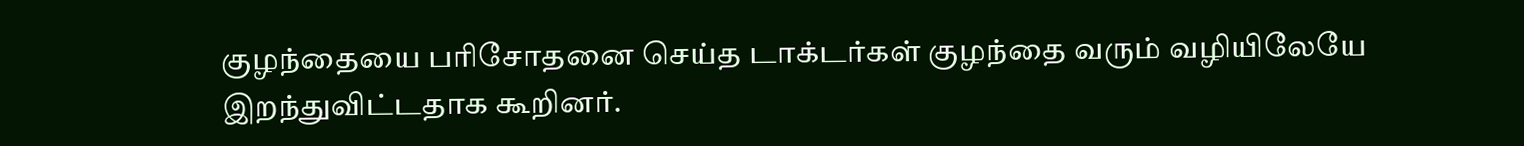குழந்தையை பரிசோதனை செய்த டாக்டர்கள் குழந்தை வரும் வழியிலேயே இறந்துவிட்டதாக கூறினர்.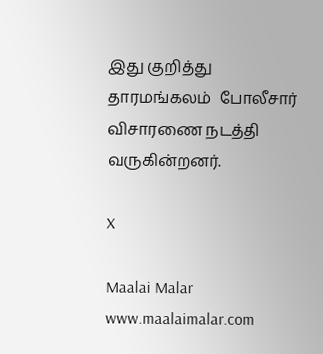இது குறித்து தாரமங்கலம்  போலீசார் விசாரணை நடத்தி வருகின்றனர்.

X

Maalai Malar
www.maalaimalar.com